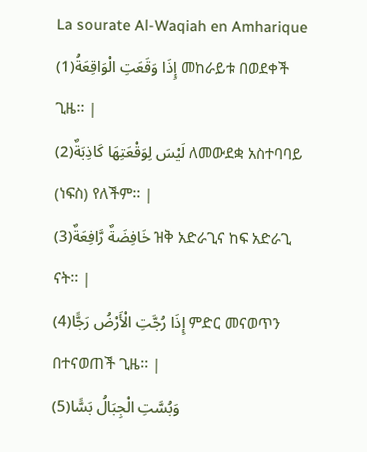La sourate Al-Waqiah en Amharique
إِذَا وَقَعَتِ الْوَاقِعَةُ(1) መከራይቱ በወደቀች ጊዜ፡፡ |
لَيْسَ لِوَقْعَتِهَا كَاذِبَةٌ(2) ለመውደቋ አስተባባይ (ነፍስ) የለችም፡፡ |
خَافِضَةٌ رَّافِعَةٌ(3) ዝቅ አድራጊና ከፍ አድራጊ ናት፡፡ |
إِذَا رُجَّتِ الْأَرْضُ رَجًّا(4) ምድር መናወጥን በተናወጠች ጊዜ፡፡ |
وَبُسَّتِ الْجِبَالُ بَسًّا(5)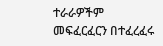ተራራዎችም መፍፈርፈርን በተፈረፈሩ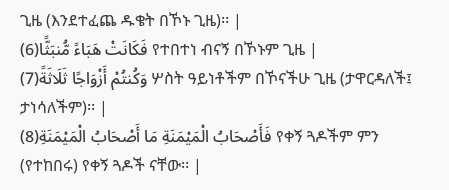ጊዜ (እንደተፈጨ ዱቄት በኾኑ ጊዜ)፡፡ |
فَكَانَتْ هَبَاءً مُّنبَثًّا(6) የተበተነ ብናኝ በኾኑም ጊዜ |
وَكُنتُمْ أَزْوَاجًا ثَلَاثَةً(7) ሦስት ዓይነቶችም በኾናችሁ ጊዜ (ታዋርዳለች፤ ታነሳለችም)፡፡ |
فَأَصْحَابُ الْمَيْمَنَةِ مَا أَصْحَابُ الْمَيْمَنَةِ(8) የቀኝ ጓዶችም ምን (የተከበሩ) የቀኝ ጓዶች ናቸው፡፡ |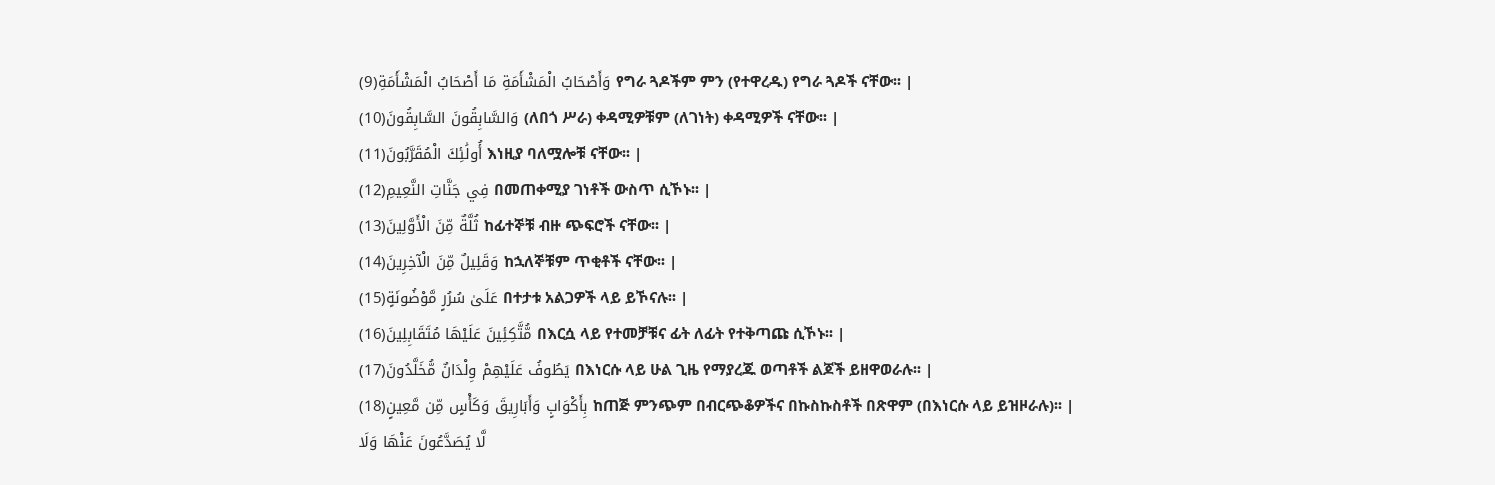وَأَصْحَابُ الْمَشْأَمَةِ مَا أَصْحَابُ الْمَشْأَمَةِ(9) የግራ ጓዶችም ምን (የተዋረዱ) የግራ ጓዶች ናቸው፡፡ |
وَالسَّابِقُونَ السَّابِقُونَ(10) (ለበጎ ሥራ) ቀዳሚዎቹም (ለገነት) ቀዳሚዎች ናቸው፡፡ |
أُولَٰئِكَ الْمُقَرَّبُونَ(11) እነዚያ ባለሟሎቹ ናቸው፡፡ |
فِي جَنَّاتِ النَّعِيمِ(12) በመጠቀሚያ ገነቶች ውስጥ ሲኾኑ፡፡ |
ثُلَّةٌ مِّنَ الْأَوَّلِينَ(13) ከፊተኞቹ ብዙ ጭፍሮች ናቸው፡፡ |
وَقَلِيلٌ مِّنَ الْآخِرِينَ(14) ከኋለኞቹም ጥቂቶች ናቸው፡፡ |
عَلَىٰ سُرُرٍ مَّوْضُونَةٍ(15) በተታቱ አልጋዎች ላይ ይኾናሉ፡፡ |
مُّتَّكِئِينَ عَلَيْهَا مُتَقَابِلِينَ(16) በእርሷ ላይ የተመቻቹና ፊት ለፊት የተቅጣጩ ሲኾኑ፡፡ |
يَطُوفُ عَلَيْهِمْ وِلْدَانٌ مُّخَلَّدُونَ(17) በእነርሱ ላይ ሁል ጊዜ የማያረጁ ወጣቶች ልጆች ይዘዋወራሉ፡፡ |
بِأَكْوَابٍ وَأَبَارِيقَ وَكَأْسٍ مِّن مَّعِينٍ(18) ከጠጅ ምንጭም በብርጭቆዎችና በኩስኩስቶች በጽዋም (በእነርሱ ላይ ይዝዞራሉ)፡፡ |
لَّا يُصَدَّعُونَ عَنْهَا وَلَا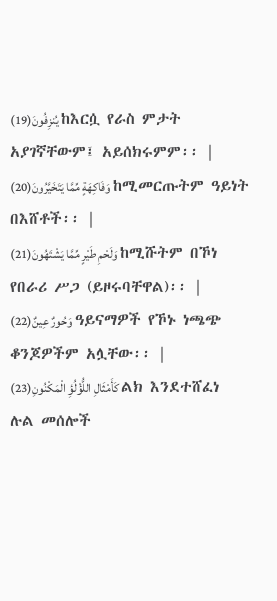يُنزِفُونَ(19) ከእርሷ የራስ ምታት አያገኛቸውም፤ አይሰክሩምም፡፡ |
وَفَاكِهَةٍ مِّمَّا يَتَخَيَّرُونَ(20) ከሚመርጡትም ዓይነት በእሸቶች፡፡ |
وَلَحْمِ طَيْرٍ مِّمَّا يَشْتَهُونَ(21) ከሚሹትም በኾነ የበራሪ ሥጋ (ይዞሩባቸዋል)፡፡ |
وَحُورٌ عِينٌ(22) ዓይናማዎች የኾኑ ነጫጭ ቆንጆዎችም አሏቸው፡፡ |
كَأَمْثَالِ اللُّؤْلُؤِ الْمَكْنُونِ(23) ልክ እንደተሸፈነ ሉል መሰሎች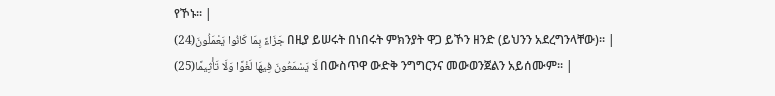የኾኑ፡፡ |
جَزَاءً بِمَا كَانُوا يَعْمَلُونَ(24) በዚያ ይሠሩት በነበሩት ምክንያት ዋጋ ይኾን ዘንድ (ይህንን አደረግንላቸው)፡፡ |
لَا يَسْمَعُونَ فِيهَا لَغْوًا وَلَا تَأْثِيمًا(25) በውስጥዋ ውድቅ ንግግርንና መውወንጀልን አይሰሙም፡፡ |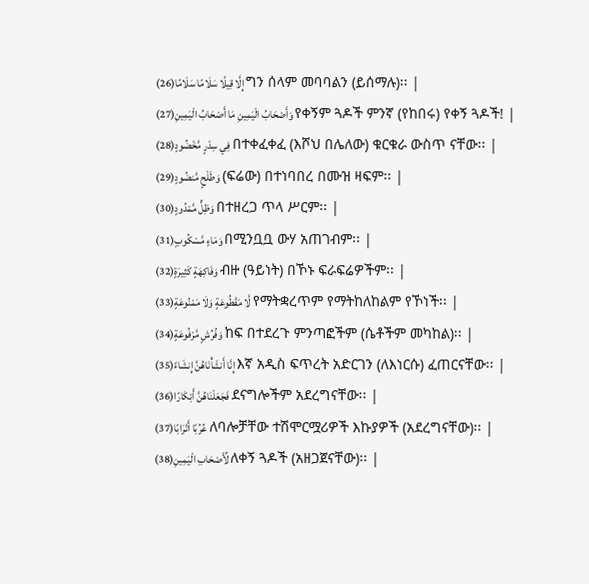إِلَّا قِيلًا سَلَامًا سَلَامًا(26) ግን ሰላም መባባልን (ይሰማሉ)፡፡ |
وَأَصْحَابُ الْيَمِينِ مَا أَصْحَابُ الْيَمِينِ(27) የቀኝም ጓዶች ምንኛ (የከበሩ) የቀኝ ጓዶች! |
فِي سِدْرٍ مَّخْضُودٍ(28) በተቀፈቀፈ (እሾህ በሌለው) ቁርቁራ ውስጥ ናቸው፡፡ |
وَطَلْحٍ مَّنضُودٍ(29) (ፍሬው) በተነባበረ በሙዝ ዛፍም፡፡ |
وَظِلٍّ مَّمْدُودٍ(30) በተዘረጋ ጥላ ሥርም፡፡ |
وَمَاءٍ مَّسْكُوبٍ(31) በሚንቧቧ ውሃ አጠገብም፡፡ |
وَفَاكِهَةٍ كَثِيرَةٍ(32) ብዙ (ዓይነት) በኾኑ ፍራፍሬዎችም፡፡ |
لَّا مَقْطُوعَةٍ وَلَا مَمْنُوعَةٍ(33) የማትቋረጥም የማትከለከልም የኾነች፡፡ |
وَفُرُشٍ مَّرْفُوعَةٍ(34) ከፍ በተደረጉ ምንጣፎችም (ሴቶችም መካከል)፡፡ |
إِنَّا أَنشَأْنَاهُنَّ إِنشَاءً(35) እኛ አዲስ ፍጥረት አድርገን (ለእነርሱ) ፈጠርናቸው፡፡ |
فَجَعَلْنَاهُنَّ أَبْكَارًا(36) ደናግሎችም አደረግናቸው፡፡ |
عُرُبًا أَتْرَابًا(37) ለባሎቻቸው ተሽሞርሟሪዎች እኩያዎች (አደረግናቸው)፡፡ |
لِّأَصْحَابِ الْيَمِينِ(38) ለቀኝ ጓዶች (አዘጋጀናቸው)፡፡ |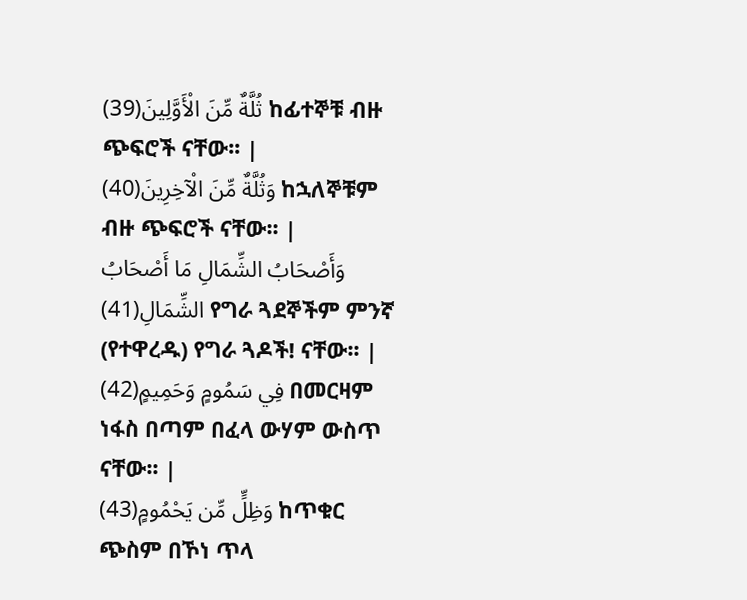ثُلَّةٌ مِّنَ الْأَوَّلِينَ(39) ከፊተኞቹ ብዙ ጭፍሮች ናቸው፡፡ |
وَثُلَّةٌ مِّنَ الْآخِرِينَ(40) ከኋለኞቹም ብዙ ጭፍሮች ናቸው፡፡ |
وَأَصْحَابُ الشِّمَالِ مَا أَصْحَابُ الشِّمَالِ(41) የግራ ጓደኞችም ምንኛ (የተዋረዱ) የግራ ጓዶች! ናቸው፡፡ |
فِي سَمُومٍ وَحَمِيمٍ(42) በመርዛም ነፋስ በጣም በፈላ ውሃም ውስጥ ናቸው፡፡ |
وَظِلٍّ مِّن يَحْمُومٍ(43) ከጥቁር ጭስም በኾነ ጥላ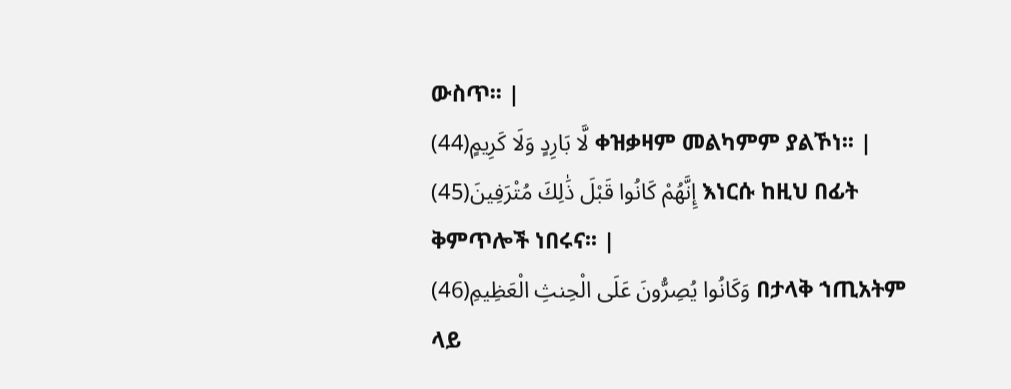ውስጥ፡፡ |
لَّا بَارِدٍ وَلَا كَرِيمٍ(44) ቀዝቃዛም መልካምም ያልኾነ፡፡ |
إِنَّهُمْ كَانُوا قَبْلَ ذَٰلِكَ مُتْرَفِينَ(45) እነርሱ ከዚህ በፊት ቅምጥሎች ነበሩና፡፡ |
وَكَانُوا يُصِرُّونَ عَلَى الْحِنثِ الْعَظِيمِ(46) በታላቅ ኀጢአትም ላይ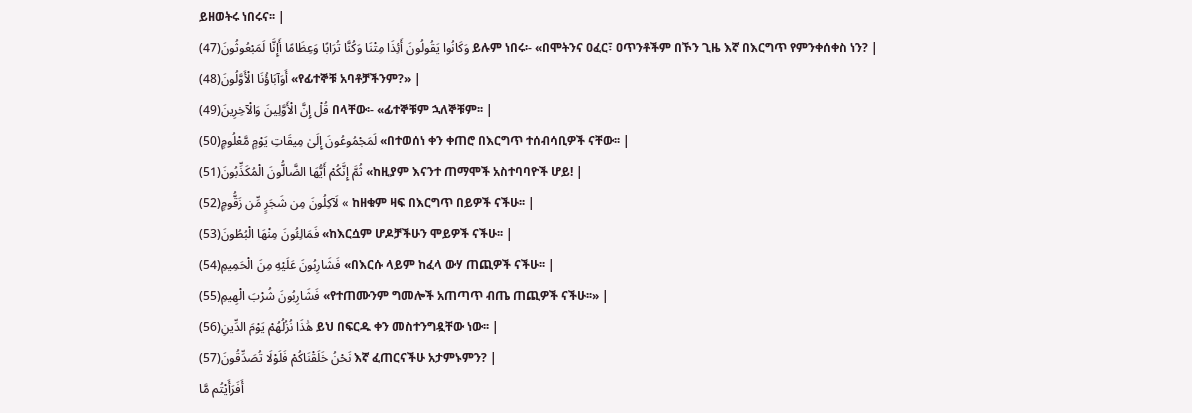ይዘወትሩ ነበሩና፡፡ |
وَكَانُوا يَقُولُونَ أَئِذَا مِتْنَا وَكُنَّا تُرَابًا وَعِظَامًا أَإِنَّا لَمَبْعُوثُونَ(47) ይሉም ነበሩ፡- «በሞትንና ዐፈር፣ ዐጥንቶችም በኾን ጊዜ እኛ በእርግጥ የምንቀሰቀስ ነን? |
أَوَآبَاؤُنَا الْأَوَّلُونَ(48) «የፊተኞቹ አባቶቻችንም?» |
قُلْ إِنَّ الْأَوَّلِينَ وَالْآخِرِينَ(49) በላቸው፡- «ፊተኞቹም ኋለኞቹም፡፡ |
لَمَجْمُوعُونَ إِلَىٰ مِيقَاتِ يَوْمٍ مَّعْلُومٍ(50) «በተወሰነ ቀን ቀጠሮ በእርግጥ ተሰብሳቢዎች ናቸው፡፡ |
ثُمَّ إِنَّكُمْ أَيُّهَا الضَّالُّونَ الْمُكَذِّبُونَ(51) «ከዚያም እናንተ ጠማሞች አስተባባዮች ሆይ! |
لَآكِلُونَ مِن شَجَرٍ مِّن زَقُّومٍ(52) « ከዘቁም ዛፍ በእርግጥ በይዎች ናችሁ፡፡ |
فَمَالِئُونَ مِنْهَا الْبُطُونَ(53) «ከእርሷም ሆዶቻችሁን ሞይዎች ናችሁ፡፡ |
فَشَارِبُونَ عَلَيْهِ مِنَ الْحَمِيمِ(54) «በእርሱ ላይም ከፈላ ውሃ ጠጪዎች ናችሁ፡፡ |
فَشَارِبُونَ شُرْبَ الْهِيمِ(55) «የተጠሙንም ግመሎች አጠጣጥ ብጤ ጠጪዎች ናችሁ፡፡» |
هَٰذَا نُزُلُهُمْ يَوْمَ الدِّينِ(56) ይህ በፍርዱ ቀን መስተንግዷቸው ነው፡፡ |
نَحْنُ خَلَقْنَاكُمْ فَلَوْلَا تُصَدِّقُونَ(57) እኛ ፈጠርናችሁ አታምኑምን? |
أَفَرَأَيْتُم مَّا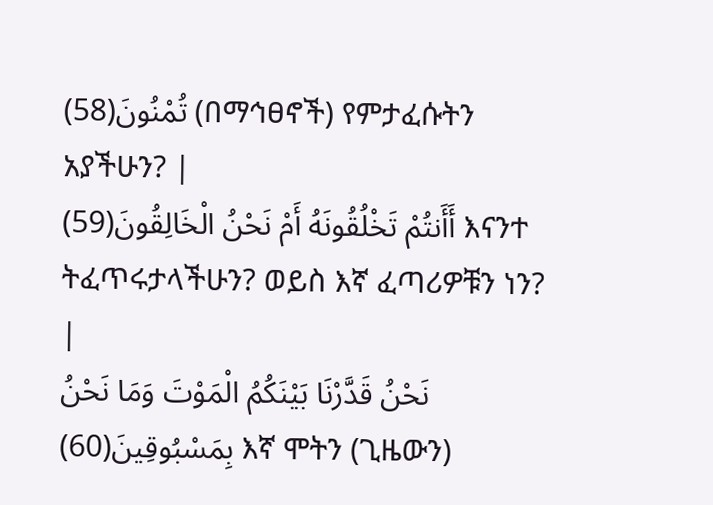تُمْنُونَ(58) (በማኅፀኖች) የምታፈሱትን አያችሁን? |
أَأَنتُمْ تَخْلُقُونَهُ أَمْ نَحْنُ الْخَالِقُونَ(59) እናንተ ትፈጥሩታላችሁን? ወይስ እኛ ፈጣሪዎቹን ነን? |
نَحْنُ قَدَّرْنَا بَيْنَكُمُ الْمَوْتَ وَمَا نَحْنُ بِمَسْبُوقِينَ(60) እኛ ሞትን (ጊዜውን)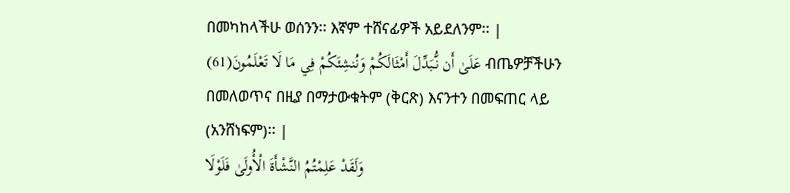በመካከላችሁ ወሰንን፡፡ እኛም ተሸናፊዎች አይደለንም፡፡ |
عَلَىٰ أَن نُّبَدِّلَ أَمْثَالَكُمْ وَنُنشِئَكُمْ فِي مَا لَا تَعْلَمُونَ(61) ብጤዎቻችሁን በመለወጥና በዚያ በማታውቁትም (ቅርጽ) እናንተን በመፍጠር ላይ (አንሸነፍም)፡፡ |
وَلَقَدْ عَلِمْتُمُ النَّشْأَةَ الْأُولَىٰ فَلَوْلَا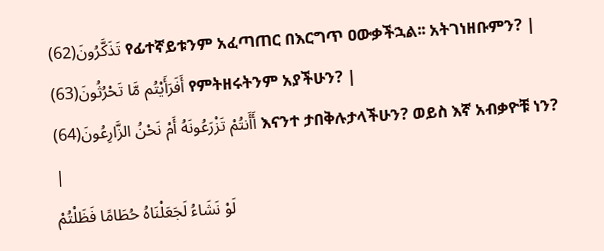تَذَكَّرُونَ(62) የፊተኛይቱንም አፈጣጠር በእርግጥ ዐውቃችኋል፡፡ አትገነዘቡምን? |
أَفَرَأَيْتُم مَّا تَحْرُثُونَ(63) የምትዘሩትንም አያችሁን? |
أَأَنتُمْ تَزْرَعُونَهُ أَمْ نَحْنُ الزَّارِعُونَ(64) እናንተ ታበቅሉታላችሁን? ወይስ እኛ አብቃዮቹ ነን? |
لَوْ نَشَاءُ لَجَعَلْنَاهُ حُطَامًا فَظَلْتُمْ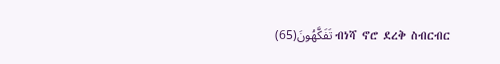تَفَكَّهُونَ(65) ብነሻ ኖሮ ደረቅ ስብርብር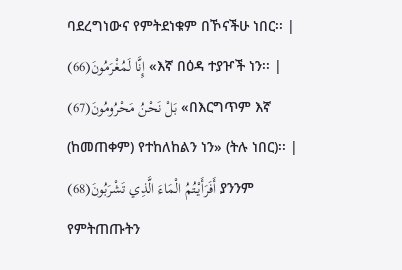ባደረግነውና የምትደነቁም በኾናችሁ ነበር፡፡ |
إِنَّا لَمُغْرَمُونَ(66) «እኛ በዕዳ ተያዦች ነን፡፡ |
بَلْ نَحْنُ مَحْرُومُونَ(67) «በእርግጥም እኛ (ከመጠቀም) የተከለከልን ነን» (ትሉ ነበር)፡፡ |
أَفَرَأَيْتُمُ الْمَاءَ الَّذِي تَشْرَبُونَ(68) ያንንም የምትጠጡትን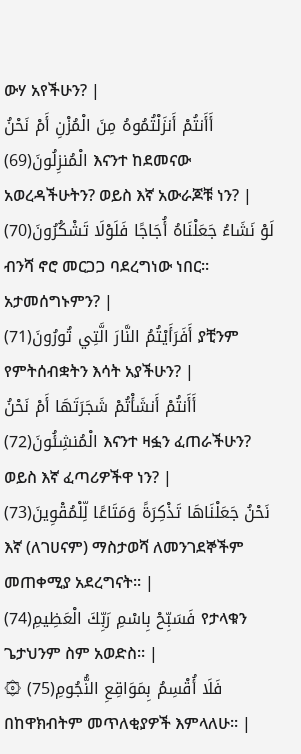ውሃ አየችሁን? |
أَأَنتُمْ أَنزَلْتُمُوهُ مِنَ الْمُزْنِ أَمْ نَحْنُ الْمُنزِلُونَ(69) እናንተ ከደመናው አወረዳችሁትን? ወይስ እኛ አውራጆቹ ነን? |
لَوْ نَشَاءُ جَعَلْنَاهُ أُجَاجًا فَلَوْلَا تَشْكُرُونَ(70) ብንሻ ኖሮ መርጋጋ ባደረግነው ነበር፡፡ አታመሰግኑምን? |
أَفَرَأَيْتُمُ النَّارَ الَّتِي تُورُونَ(71) ያቺንም የምትሰብቋትን እሳት አያችሁን? |
أَأَنتُمْ أَنشَأْتُمْ شَجَرَتَهَا أَمْ نَحْنُ الْمُنشِئُونَ(72) እናንተ ዛፏን ፈጠራችሁን? ወይስ እኛ ፈጣሪዎችዋ ነን? |
نَحْنُ جَعَلْنَاهَا تَذْكِرَةً وَمَتَاعًا لِّلْمُقْوِينَ(73) እኛ (ለገሀናም) ማስታወሻ ለመንገደኞችም መጠቀሚያ አደረግናት፡፡ |
فَسَبِّحْ بِاسْمِ رَبِّكَ الْعَظِيمِ(74) የታላቁን ጌታህንም ስም አወድስ፡፡ |
۞ فَلَا أُقْسِمُ بِمَوَاقِعِ النُّجُومِ(75) በከዋክብትም መጥለቂያዎች እምላለሁ፡፡ |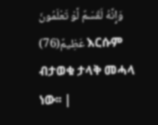وَإِنَّهُ لَقَسَمٌ لَّوْ تَعْلَمُونَ عَظِيمٌ(76) እርሱም ብታወቁ ታላቅ መሓላ ነው፡፡ |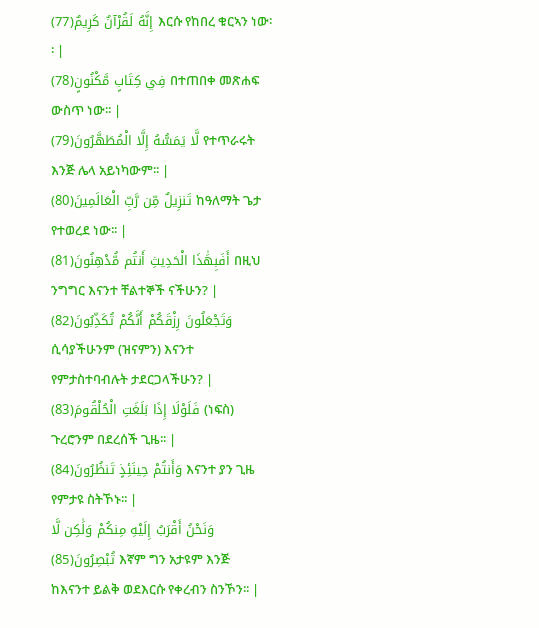إِنَّهُ لَقُرْآنٌ كَرِيمٌ(77) እርሱ የከበረ ቁርኣን ነው፡፡ |
فِي كِتَابٍ مَّكْنُونٍ(78) በተጠበቀ መጽሐፍ ውስጥ ነው፡፡ |
لَّا يَمَسُّهُ إِلَّا الْمُطَهَّرُونَ(79) የተጥራሩት እንጅ ሌላ አይነካውም፡፡ |
تَنزِيلٌ مِّن رَّبِّ الْعَالَمِينَ(80) ከዓለማት ጌታ የተወረደ ነው፡፡ |
أَفَبِهَٰذَا الْحَدِيثِ أَنتُم مُّدْهِنُونَ(81) በዚህ ንግግር እናንተ ቸልተኞች ናችሁን? |
وَتَجْعَلُونَ رِزْقَكُمْ أَنَّكُمْ تُكَذِّبُونَ(82) ሲሳያችሁንም (ዝናምን) እናንተ የምታስተባብሉት ታደርጋላችሁን? |
فَلَوْلَا إِذَا بَلَغَتِ الْحُلْقُومَ(83) (ነፍስ) ጉረሮንም በደረሰች ጊዜ፡፡ |
وَأَنتُمْ حِينَئِذٍ تَنظُرُونَ(84) እናንተ ያን ጊዜ የምታዩ ስትኾኑ፡፡ |
وَنَحْنُ أَقْرَبُ إِلَيْهِ مِنكُمْ وَلَٰكِن لَّا تُبْصِرُونَ(85) እኛም ግን አታዩም እንጅ ከእናንተ ይልቅ ወደእርሱ የቀረብን ስንኾን፡፡ |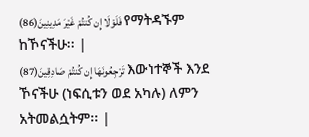فَلَوْلَا إِن كُنتُمْ غَيْرَ مَدِينِينَ(86) የማትዳኙም ከኾናችሁ፡፡ |
تَرْجِعُونَهَا إِن كُنتُمْ صَادِقِينَ(87) እውነተኞች እንደ ኾናችሁ (ነፍሲቱን ወደ አካሉ) ለምን አትመልሷትም፡፡ |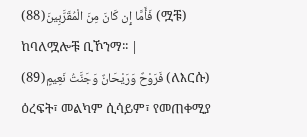فَأَمَّا إِن كَانَ مِنَ الْمُقَرَّبِينَ(88) (ሟቹ) ከባለሟሎቹ ቢኾንማ፡፡ |
فَرَوْحٌ وَرَيْحَانٌ وَجَنَّتُ نَعِيمٍ(89) (ለእርሱ) ዕረፍት፣ መልካም ሲሳይም፣ የመጠቀሚያ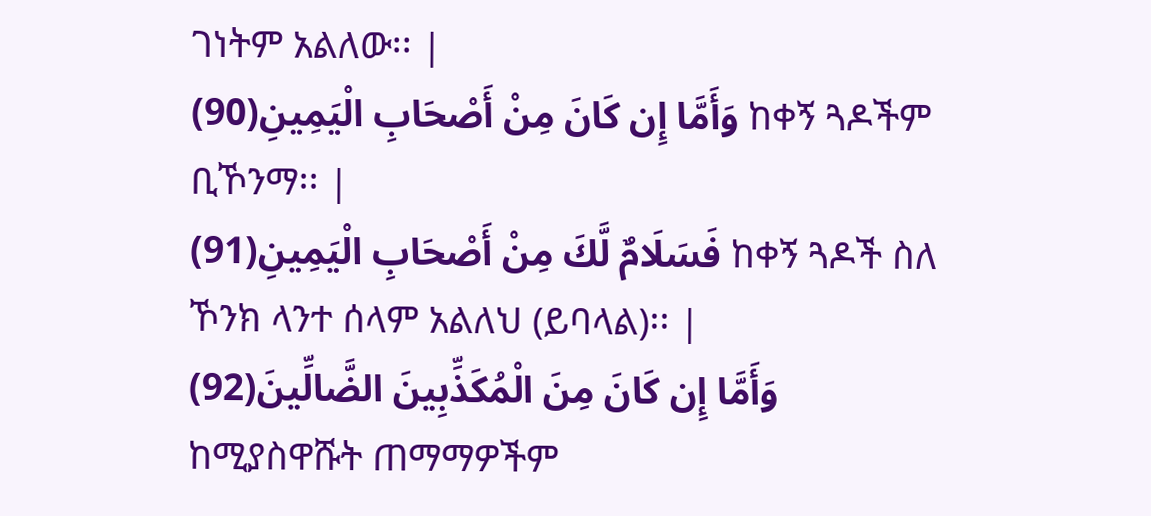ገነትም አልለው፡፡ |
وَأَمَّا إِن كَانَ مِنْ أَصْحَابِ الْيَمِينِ(90) ከቀኝ ጓዶችም ቢኾንማ፡፡ |
فَسَلَامٌ لَّكَ مِنْ أَصْحَابِ الْيَمِينِ(91) ከቀኝ ጓዶች ስለ ኾንክ ላንተ ሰላም አልለህ (ይባላል)፡፡ |
وَأَمَّا إِن كَانَ مِنَ الْمُكَذِّبِينَ الضَّالِّينَ(92) ከሚያስዋሹት ጠማማዎችም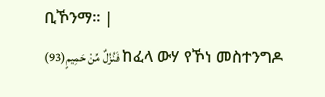ቢኾንማ፡፡ |
فَنُزُلٌ مِّنْ حَمِيمٍ(93) ከፈላ ውሃ የኾነ መስተንግዶ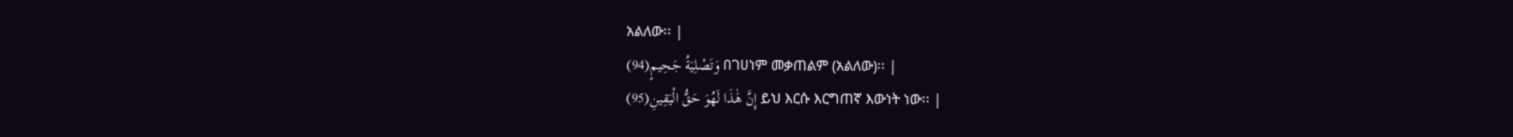አልለው፡፡ |
وَتَصْلِيَةُ جَحِيمٍ(94) በገሀነም መቃጠልም (አልለው)፡፡ |
إِنَّ هَٰذَا لَهُوَ حَقُّ الْيَقِينِ(95) ይህ እርሱ እርግጠኛ እውነት ነው፡፡ |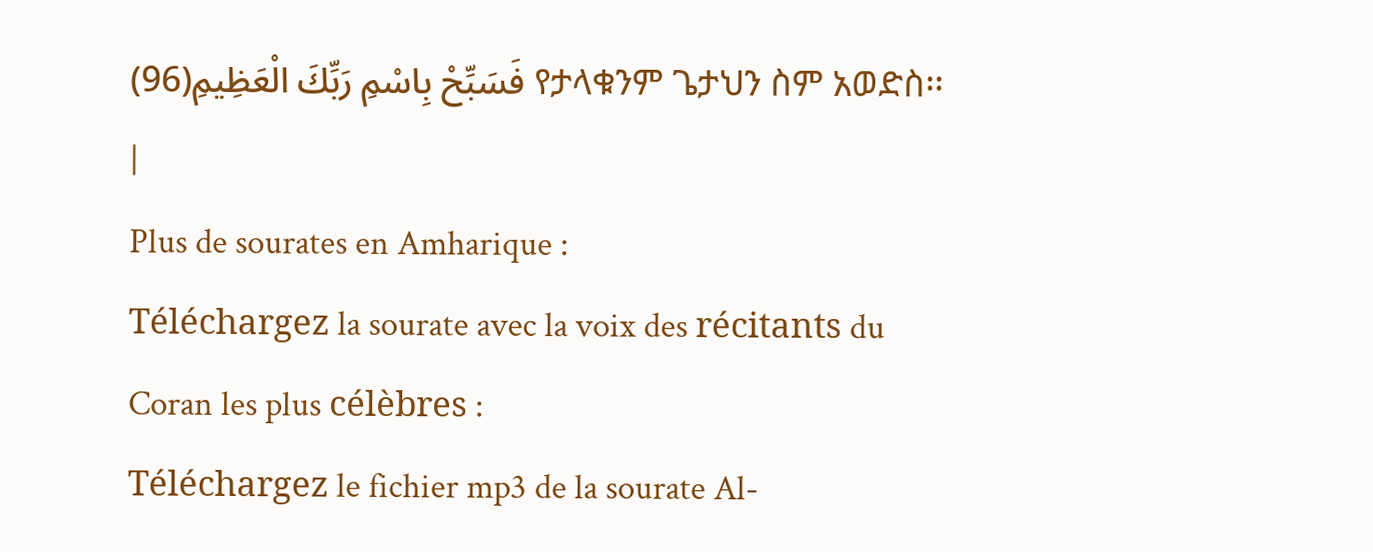فَسَبِّحْ بِاسْمِ رَبِّكَ الْعَظِيمِ(96) የታላቁንም ጌታህን ስም አወድስ፡፡ |
Plus de sourates en Amharique :
Téléchargez la sourate avec la voix des récitants du Coran les plus célèbres :
Téléchargez le fichier mp3 de la sourate Al-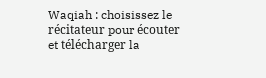Waqiah : choisissez le récitateur pour écouter et télécharger la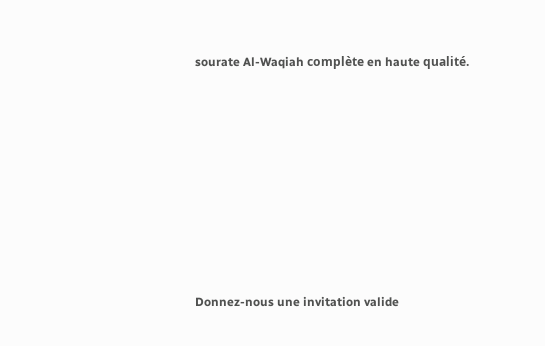sourate Al-Waqiah complète en haute qualité.















Donnez-nous une invitation valide